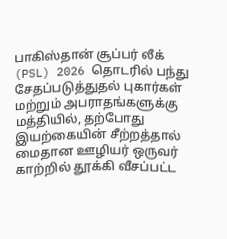பாகிஸ்தான் சூப்பர் லீக் (PSL) 2026 தொடரில் பந்து சேதப்படுத்துதல் புகார்கள் மற்றும் அபராதங்களுக்கு மத்தியில், தற்போது இயற்கையின் சீற்றத்தால் மைதான ஊழியர் ஒருவர் காற்றில் தூக்கி வீசப்பட்ட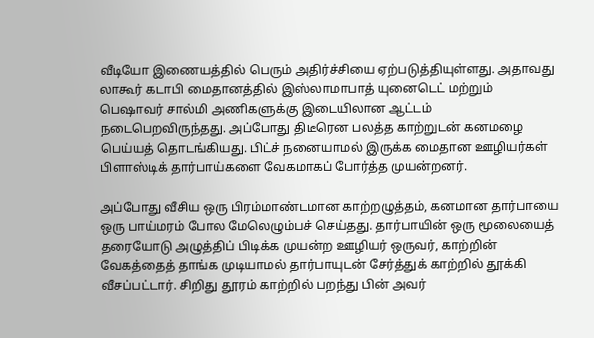வீடியோ இணையத்தில் பெரும் அதிர்ச்சியை ஏற்படுத்தியுள்ளது. அதாவது லாகூர் கடாபி மைதானத்தில் இஸ்லாமாபாத் யுனைடெட் மற்றும் பெஷாவர் சால்மி அணிகளுக்கு இடையிலான ஆட்டம் நடைபெறவிருந்தது. அப்போது திடீரென பலத்த காற்றுடன் கனமழை பெய்யத் தொடங்கியது. பிட்ச் நனையாமல் இருக்க மைதான ஊழியர்கள் பிளாஸ்டிக் தார்பாய்களை வேகமாகப் போர்த்த முயன்றனர்.

அப்போது வீசிய ஒரு பிரம்மாண்டமான காற்றழுத்தம், கனமான தார்பாயை ஒரு பாய்மரம் போல மேலெழும்பச் செய்தது. தார்பாயின் ஒரு மூலையைத் தரையோடு அழுத்திப் பிடிக்க முயன்ற ஊழியர் ஒருவர், காற்றின் வேகத்தைத் தாங்க முடியாமல் தார்பாயுடன் சேர்த்துக் காற்றில் தூக்கி வீசப்பட்டார். சிறிது தூரம் காற்றில் பறந்து பின் அவர்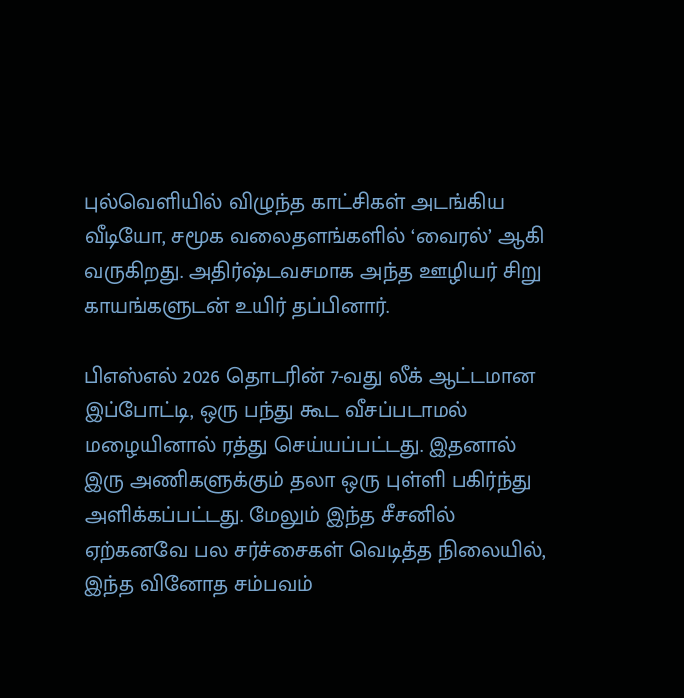புல்வெளியில் விழுந்த காட்சிகள் அடங்கிய வீடியோ, சமூக வலைதளங்களில் ‘வைரல்’ ஆகி வருகிறது. அதிர்ஷ்டவசமாக அந்த ஊழியர் சிறு காயங்களுடன் உயிர் தப்பினார்.

பிஎஸ்எல் 2026 தொடரின் 7-வது லீக் ஆட்டமான இப்போட்டி, ஒரு பந்து கூட வீசப்படாமல் மழையினால் ரத்து செய்யப்பட்டது. இதனால் இரு அணிகளுக்கும் தலா ஒரு புள்ளி பகிர்ந்து அளிக்கப்பட்டது. மேலும் இந்த சீசனில் ஏற்கனவே பல சர்ச்சைகள் வெடித்த நிலையில், இந்த வினோத சம்பவம்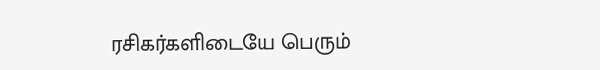ரசிகர்களிடையே பெரும்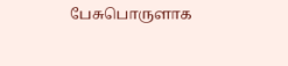பேசுபொருளாக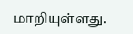மாறியுள்ளது.